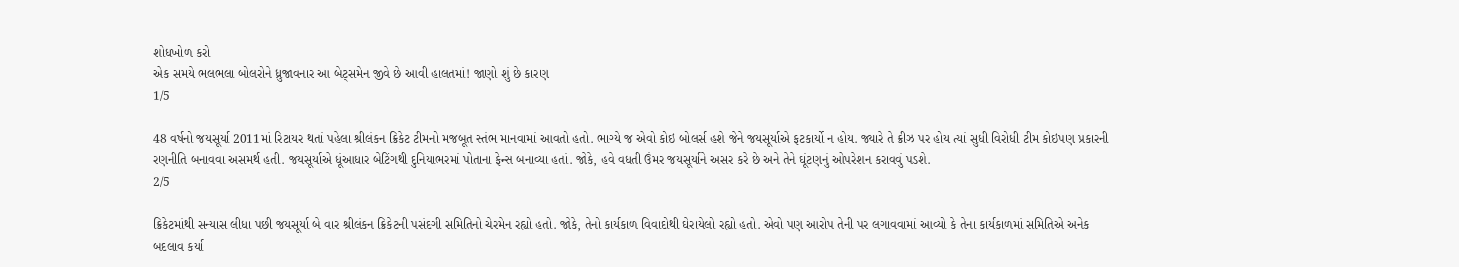શોધખોળ કરો
એક સમયે ભલભલા બોલરોને ધ્રુજાવનાર આ બેટ્સમેન જીવે છે આવી હાલતમાં! જાણો શું છે કારણ
1/5

48 વર્ષનો જયસૂર્યા 2011માં રિટાયર થતાં પહેલા શ્રીલંકન ક્રિકેટ ટીમનો મજબૂત સ્તંભ માનવામાં આવતો હતો. ભાગ્યે જ એવો કોઇ બોલર્સ હશે જેને જયસૂર્યાએ ફટકાર્યો ન હોય. જ્યારે તે ક્રીઝ પર હોય ત્યાં સુધી વિરોધી ટીમ કોઇપણ પ્રકારની રણનીતિ બનાવવા અસમર્થ હતી. જયસૂર્યાએ ધૂંઆધાર બેટિંગથી દુનિયાભરમાં પોતાના ફેન્સ બનાવ્યા હતાં. જોકે, હવે વધતી ઉંમર જયસૂર્યાને અસર કરે છે અને તેને ઘૂંટણનું ઓપરેશન કરાવવું પડશે.
2/5

ક્રિકેટમાંથી સન્યાસ લીધા પછી જયસૂર્યા બે વાર શ્રીલંકન ક્રિકેટની પસંદગી સમિતિનો ચેરમેન રહ્યો હતો. જોકે, તેનો કાર્યકાળ વિવાદોથી ઘેરાયેલો રહ્યો હતો. એવો પણ આરોપ તેની પર લગાવવામાં આવ્યો કે તેના કાર્યકાળમાં સમિતિએ અનેક બદલાવ કર્યા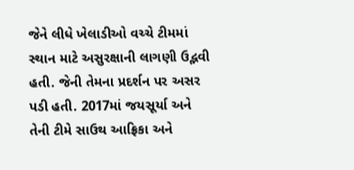જેને લીધે ખેલાડીઓ વચ્ચે ટીમમાં સ્થાન માટે અસુરક્ષાની લાગણી ઉદ્ભવી હતી. જેની તેમના પ્રદર્શન પર અસર પડી હતી. 2017માં જયસૂર્યા અને તેની ટીમે સાઉથ આફ્રિકા અને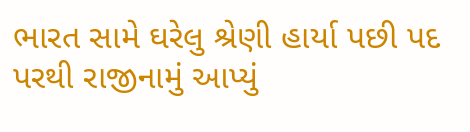ભારત સામે ઘરેલુ શ્રેણી હાર્યા પછી પદ પરથી રાજીનામું આપ્યું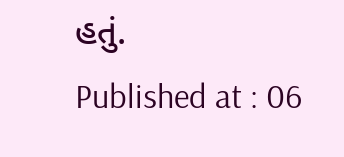હતું.
Published at : 06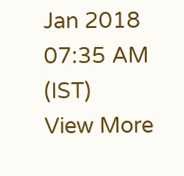Jan 2018 07:35 AM (IST)
View More